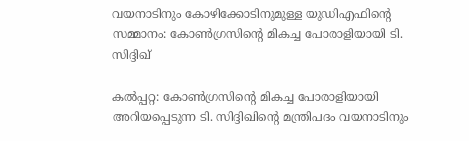വയനാടിനും കോഴിക്കോടിനുമുള്ള യുഡിഎഫിന്‍റെ സമ്മാനം: കോൺഗ്രസിന്‍റെ മികച്ച പോരാളിയായി ടി. സിദ്ദിഖ്

കൽപ്പറ്റ: കോൺഗ്രസിന്‍റെ മികച്ച പോരാളിയായി അറിയപ്പെടുന്ന ടി. സിദ്ദിഖിന്‍റെ മന്ത്രിപദം വയനാടിനും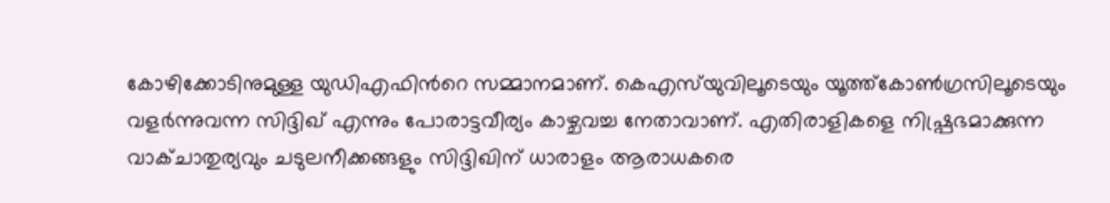കോഴിക്കോടിനുമുള്ള യുഡിഎഫിന്‍റെ സമ്മാനമാണ്. കെഎസ്‌യുവിലൂടെയും യൂത്ത്കോൺഗ്രസിലൂടെയും വളർന്നുവന്ന സിദ്ദിഖ് എന്നും പോരാട്ടവീര‍്യം കാഴ്ചവച്ച നേതാവാണ്. എതിരാളികളെ നിഷ്പ്രഭമാക്കുന്ന വാക്ചാതുര‍്യവും ചടുലനീക്കങ്ങളും സിദ്ദിഖിന് ധാരാളം ആരാധകരെ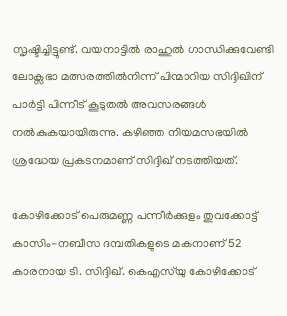സൃഷ്ടിച്ചിട്ടുണ്ട്. വയനാട്ടിൽ രാഹുൽ ഗാന്ധിക്കുവേണ്ടി ലോക്സഭാ മത്സരത്തിൽനിന്ന് പിന്മാറിയ സിദ്ദിഖിന് പാർട്ടി പിന്നീട് കൂടുതൽ അവസരങ്ങൾ നൽകുകയായിരുന്നു. കഴിഞ്ഞ നിയമസഭയിൽ ശ്രദ്ധേയ പ്രകടനമാണ് സിദ്ദിഖ് നടത്തിയത്.

കോഴിക്കോട് പെരുമണ്ണ പന്നീര്‍ക്കുളം തുവക്കോട്ട് കാസിം-നബീസ ദമ്പതികളുടെ മകനാണ് 52 കാരനായ ടി. സിദ്ദിഖ്. കെഎസ്‌യു കോഴിക്കോട്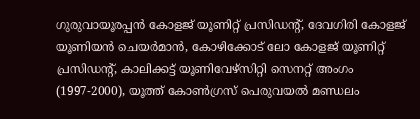ഗുരുവായൂരപ്പന്‍ കോളജ് യൂണിറ്റ് പ്രസിഡന്‍റ്, ദേവഗിരി കോളജ് യൂണിയന്‍ ചെയര്‍മാന്‍, കോഴിക്കോട് ലോ കോളജ് യൂണിറ്റ് പ്രസിഡന്‍റ്, കാലിക്കട്ട് യൂണിവേഴ്സിറ്റി സെനറ്റ് അംഗം (1997-2000), യൂത്ത് കോണ്‍ഗ്രസ് പെരുവയല്‍ മണ്ഡലം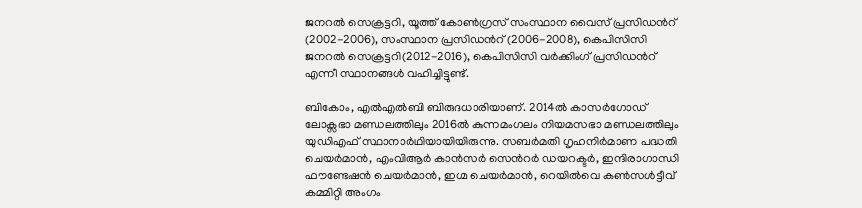ജനറല്‍ സെക്രട്ടറി, യൂത്ത് കോണ്‍ഗ്രസ് സംസ്ഥാന വൈസ് പ്രസിഡന്‍റ് (2002-2006), സംസ്ഥാന പ്രസിഡന്‍റ് (2006-2008), കെപിസിസി ജനറല്‍ സെക്രട്ടറി(2012-2016), കെപിസിസി വര്‍ക്കിംഗ് പ്രസിഡന്‍റ് എന്നീ സ്ഥാനങ്ങള്‍ വഹിച്ചിട്ടുണ്ട്.

ബികോം, എല്‍എല്‍ബി ബിരുദധാരിയാണ്. 2014ല്‍ കാസര്‍ഗോഡ് ലോക്സഭാ മണ്ഡലത്തിലും 2016ല്‍ കുന്നമംഗലം നിയമസഭാ മണ്ഡലത്തിലും യുഡിഎഫ് സ്ഥാനാര്‍ഥിയായിയിരുന്നു. സബര്‍മതി ഗൃഹനിര്‍മാണ പദ്ധതി ചെയര്‍മാന്‍, എംവിആര്‍ കാന്‍സര്‍ സെന്‍റര്‍ ഡയറക്ടര്‍, ഇന്ദിരാഗാന്ധി ഫൗണ്ടേഷന്‍ ചെയര്‍മാന്‍, ഇഗ്മ ചെയര്‍മാന്‍, റെയില്‍വെ കണ്‍സള്‍ട്ടീവ് കമ്മിറ്റി അംഗം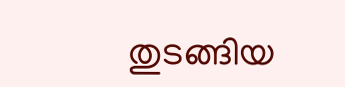തുടങ്ങിയ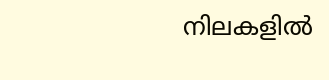നിലകളില്‍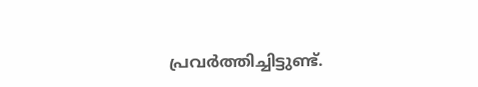പ്രവര്‍ത്തിച്ചിട്ടുണ്ട്.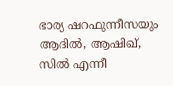ഭാര്യ ഷറഫുന്നീസയും ആദില്‍, ആഷിഖ്, സില്‍ എന്നീ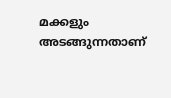മക്കളും അടങ്ങുന്നതാണ്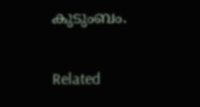കുടുംബം.

Related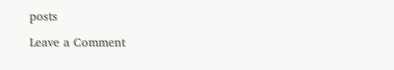posts

Leave a Comment